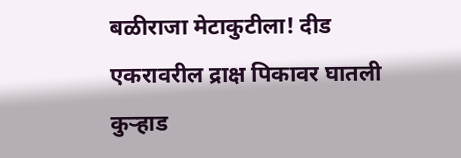बळीराजा मेटाकुटीला! दीड एकरावरील द्राक्ष पिकावर घातली कुऱ्हाड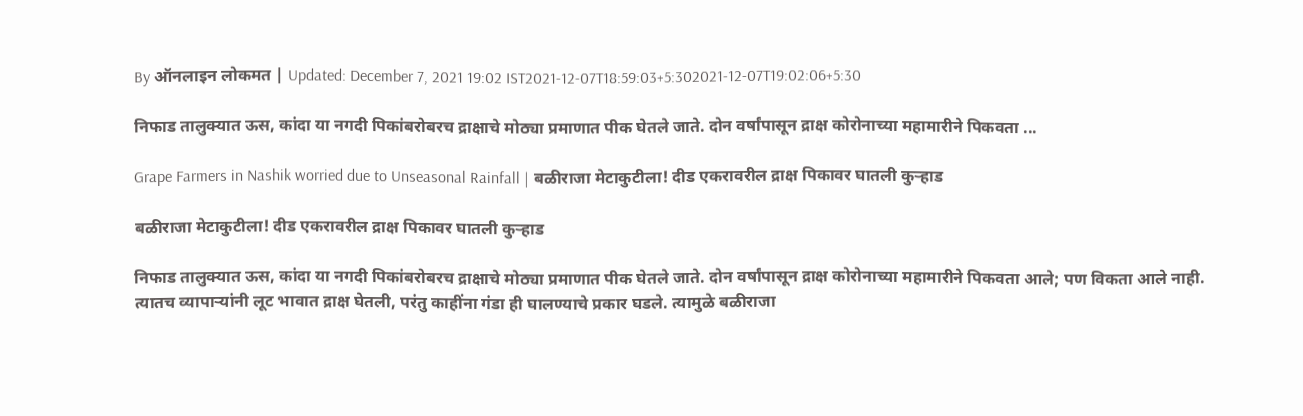By ऑनलाइन लोकमत | Updated: December 7, 2021 19:02 IST2021-12-07T18:59:03+5:302021-12-07T19:02:06+5:30

निफाड तालुक्यात ऊस, कांदा या नगदी पिकांबरोबरच द्राक्षाचे मोठ्या प्रमाणात पीक घेतले जाते. दोन वर्षांपासून द्राक्ष कोरोनाच्या महामारीने पिकवता ...

Grape Farmers in Nashik worried due to Unseasonal Rainfall | बळीराजा मेटाकुटीला! दीड एकरावरील द्राक्ष पिकावर घातली कुऱ्हाड

बळीराजा मेटाकुटीला! दीड एकरावरील द्राक्ष पिकावर घातली कुऱ्हाड

निफाड तालुक्यात ऊस, कांदा या नगदी पिकांबरोबरच द्राक्षाचे मोठ्या प्रमाणात पीक घेतले जाते. दोन वर्षांपासून द्राक्ष कोरोनाच्या महामारीने पिकवता आले; पण विकता आले नाही. त्यातच व्यापाऱ्यांनी लूट भावात द्राक्ष घेतली, परंतु काहींना गंडा ही घालण्याचे प्रकार घडले. त्यामुळे बळीराजा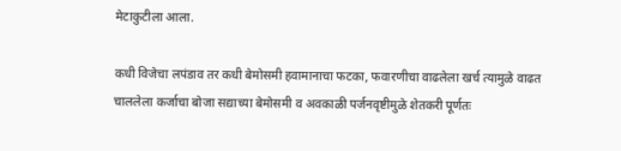मेटाकुटीला आला.

कधी विजेचा लपंडाव तर कधी बेमोसमी हवामानाचा फटका, फवारणीचा वाढलेला खर्च त्यामुळे वाढत चाललेला कर्जाचा बोजा सद्याच्या बेमोसमी व अवकाळी पर्जनवृष्टीमुळे शेतकरी पूर्णतः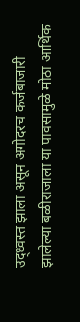उद्ध्वस्त झाला असून अगोदरच कर्जबाजारी झालेल्या बळीराजाला या पावसामुळे मोठा आर्थिक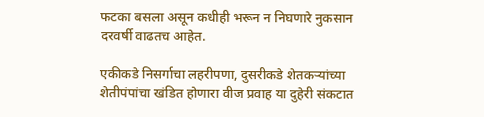फटका बसला असून कधीही भरून न निघणारे नुकसान दरवर्षी वाढतच आहेत.

एकीकडे निसर्गाचा लहरीपणा, दुसरीकडे शेतकऱ्यांच्या शेतीपंपांचा खंडित होणारा वीज प्रवाह या दुहेरी संकटात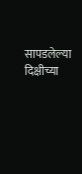सापडलेल्या दिक्षीच्या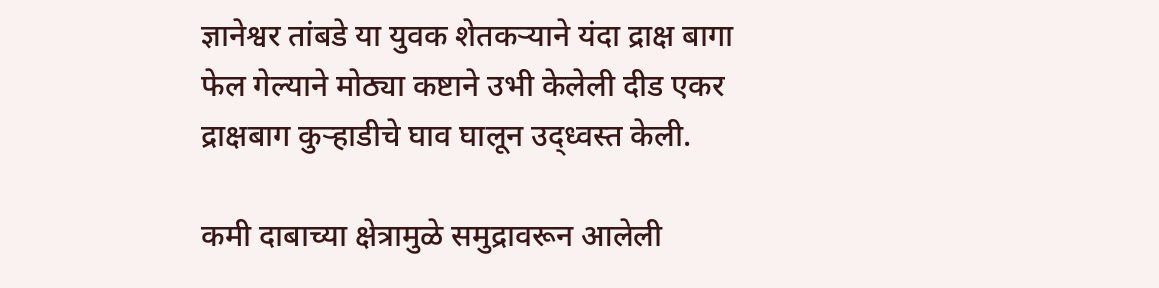ज्ञानेश्वर तांबडे या युवक शेतकऱ्याने यंदा द्राक्ष बागा फेल गेल्याने मोठ्या कष्टाने उभी केलेली दीड एकर द्राक्षबाग कुऱ्हाडीचे घाव घालून उद्ध्वस्त केली.

कमी दाबाच्या क्षेत्रामुळे समुद्रावरून आलेली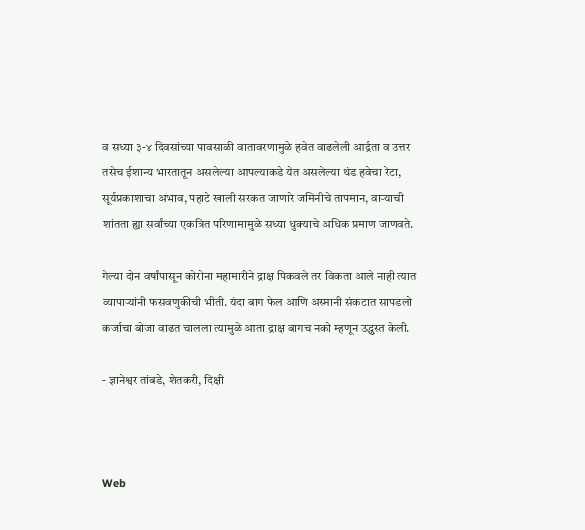व सध्या ३-४ दिवसांच्या पावसाळी वातावरणामुळे हवेत वाढलेली आर्द्रता व उत्तर तसेच ईशान्य भारतातून असलेल्या आपल्याकडे येत असलेल्या थंड हवेचा रेटा, सूर्यप्रकाशाचा अभाव, पहाटे खाली सरकत जाणारे जमिनीचे तापमान, वाऱ्याची शांतता ह्या सर्वांच्या एकत्रित परिणामामुळे सध्या धुक्याचे अधिक प्रमाण जाणवते.

गेल्या दोन वर्षांपासून कोरोना महामारीने द्राक्ष पिकवले तर विकता आले नाही त्यात व्यापाऱ्यांनी फसवणुकीची भीती. यंदा बाग फेल आणि अस्मानी संकटात सापडलो कर्जाचा बोजा वाढत चालला त्यामुळे आता द्राक्ष बागच नको म्हणून उद्ध्वस्त केली.

- ज्ञानेश्वर तांबडे, शेतकरी, दिक्षी



Web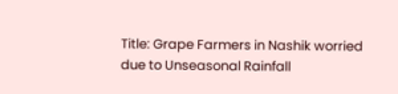Title: Grape Farmers in Nashik worried due to Unseasonal Rainfall